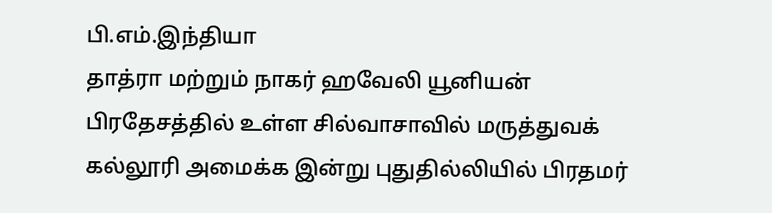பி.எம்.இந்தியா
தாத்ரா மற்றும் நாகர் ஹவேலி யூனியன் பிரதேசத்தில் உள்ள சில்வாசாவில் மருத்துவக் கல்லூரி அமைக்க இன்று புதுதில்லியில் பிரதமர்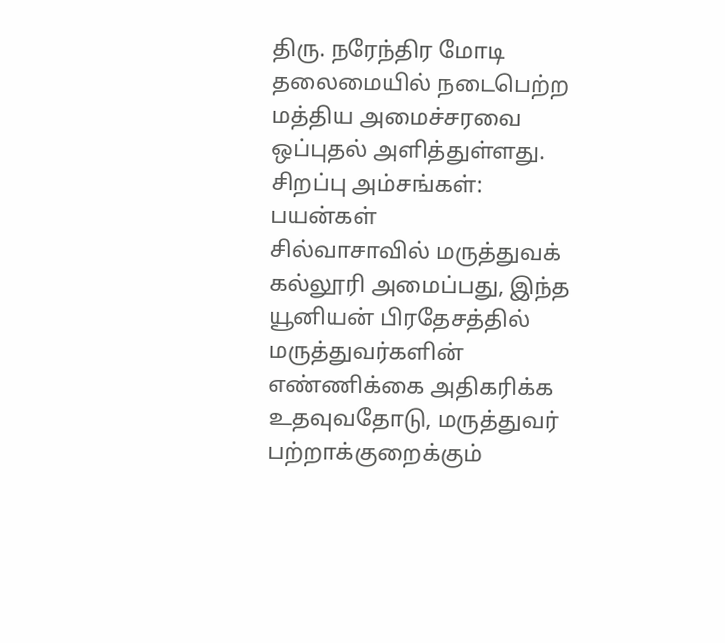திரு. நரேந்திர மோடி தலைமையில் நடைபெற்ற மத்திய அமைச்சரவை ஒப்புதல் அளித்துள்ளது.
சிறப்பு அம்சங்கள்:
பயன்கள்
சில்வாசாவில் மருத்துவக் கல்லூரி அமைப்பது, இந்த யூனியன் பிரதேசத்தில் மருத்துவர்களின் எண்ணிக்கை அதிகரிக்க உதவுவதோடு, மருத்துவர் பற்றாக்குறைக்கும்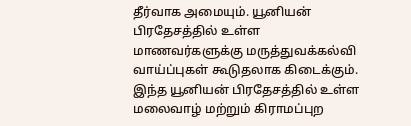தீர்வாக அமையும். யூனியன் பிரதேசத்தில் உள்ள மாணவர்களுக்கு மருத்துவக்கல்வி வாய்ப்புகள் கூடுதலாக கிடைக்கும். இந்த யூனியன் பிரதேசத்தில் உள்ள மலைவாழ் மற்றும் கிராமப்புற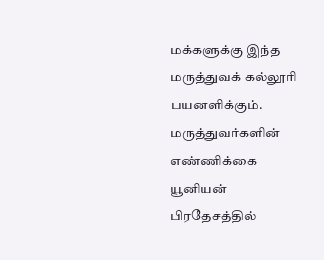மக்களுக்கு இந்த மருத்துவக் கல்லூரி பயனளிக்கும். மருத்துவர்களின் எண்ணிக்கை யூனியன் பிரதேசத்தில்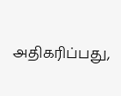அதிகரிப்பது,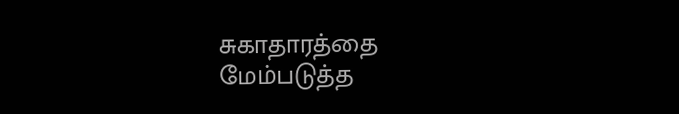சுகாதாரத்தை மேம்படுத்த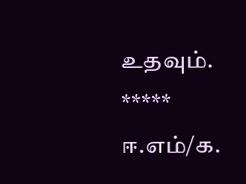உதவும்.
*****
ஈ.எம்/க.